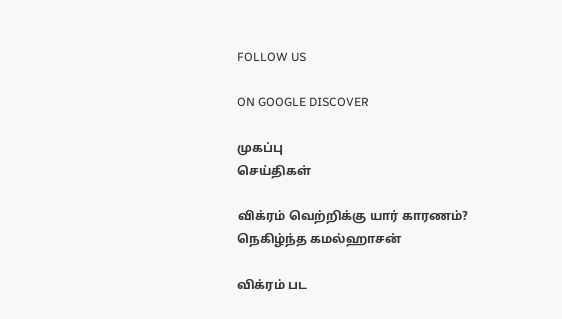FOLLOW US

ON GOOGLE DISCOVER

முகப்பு
செய்திகள்

விக்ரம் வெற்றிக்கு யார் காரணம்? நெகிழ்ந்த கமல்ஹாசன்

விக்ரம் பட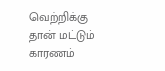வெற்றிக்கு தான் மட்டும் காரணம்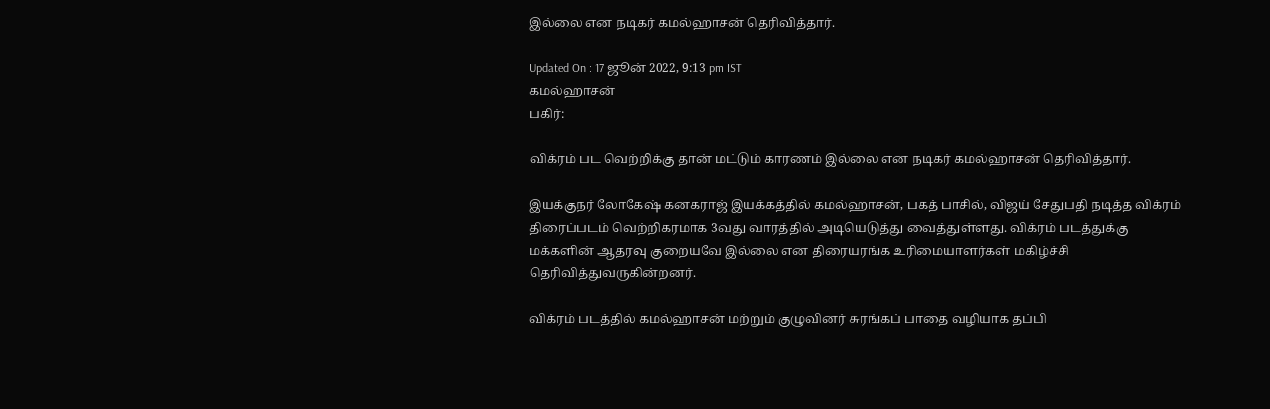இல்லை என நடிகர் கமல்ஹாசன் தெரிவித்தார்.

Updated On : 17 ஜூன் 2022, 9:13 pm IST
கமல்ஹாசன்
பகிர்:

விக்ரம் பட வெற்றிக்கு தான் மட்டும் காரணம் இல்லை என நடிகர் கமல்ஹாசன் தெரிவித்தார்.

இயக்குநர் லோகேஷ் கனகராஜ் இயக்கத்தில் கமல்ஹாசன், பகத் பாசில், விஜய் சேதுபதி நடித்த விக்ரம் திரைப்படம் வெற்றிகரமாக 3வது வாரத்தில் அடியெடுத்து வைத்துள்ளது. விக்ரம் படத்துக்கு மக்களின் ஆதரவு குறையவே இல்லை என திரையரங்க உரிமையாளர்கள் மகிழ்ச்சி தெரிவித்துவருகின்றனர்.

விக்ரம் படத்தில் கமல்ஹாசன் மற்றும் குழுவினர் சுரங்கப் பாதை வழியாக தப்பி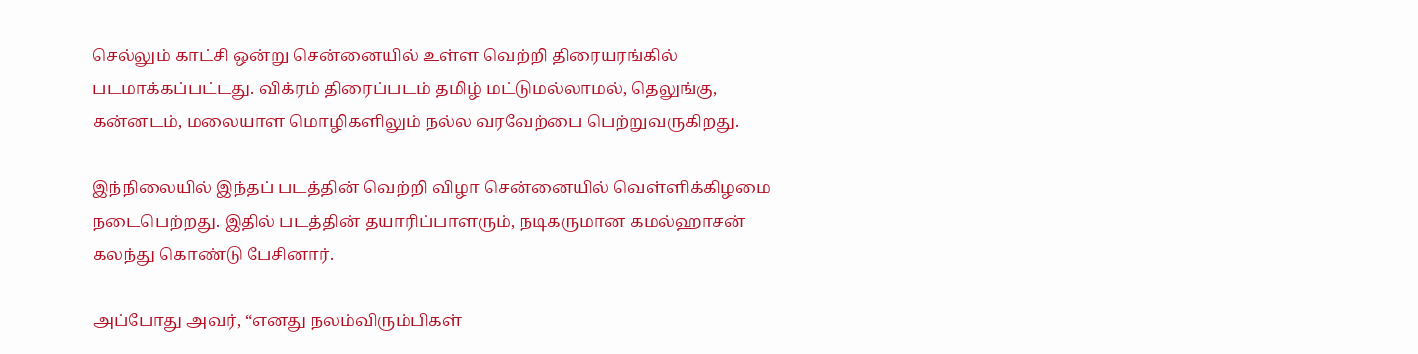செல்லும் காட்சி ஒன்று சென்னையில் உள்ள வெற்றி திரையரங்கில் படமாக்கப்பட்டது. விக்ரம் திரைப்படம் தமிழ் மட்டுமல்லாமல், தெலுங்கு, கன்னடம், மலையாள மொழிகளிலும் நல்ல வரவேற்பை பெற்றுவருகிறது.

இந்நிலையில் இந்தப் படத்தின் வெற்றி விழா சென்னையில் வெள்ளிக்கிழமை நடைபெற்றது. இதில் படத்தின் தயாரிப்பாளரும், நடிகருமான கமல்ஹாசன் கலந்து கொண்டு பேசினார்.

அப்போது அவர், “எனது நலம்விரும்பிகள்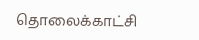தொலைக்காட்சி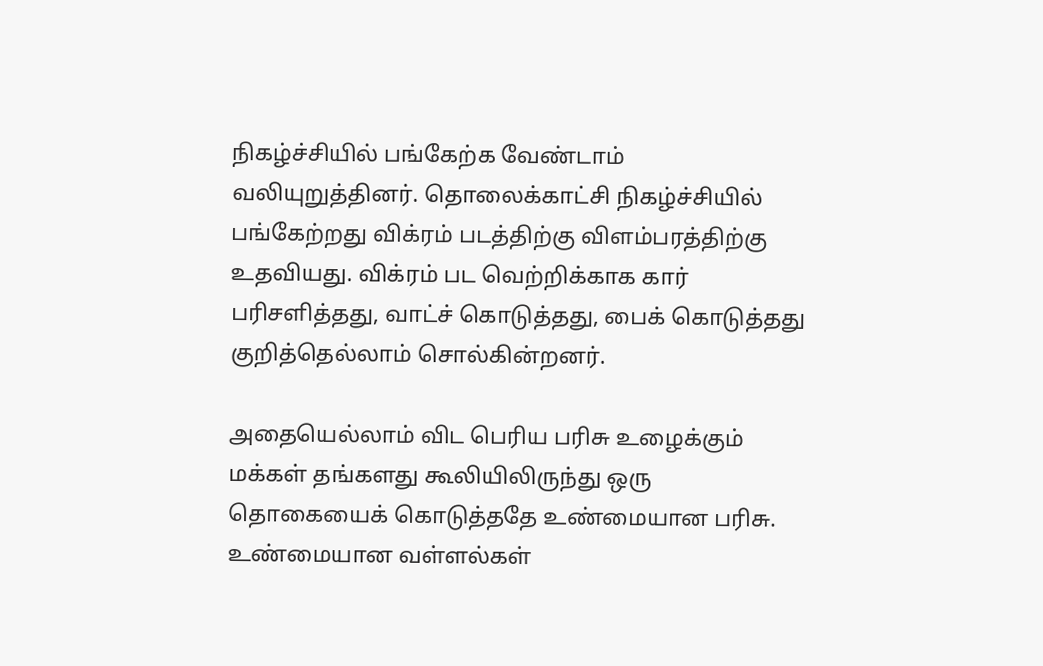நிகழ்ச்சியில் பங்கேற்க வேண்டாம் வலியுறுத்தினர். தொலைக்காட்சி நிகழ்ச்சியில் பங்கேற்றது விக்ரம் படத்திற்கு விளம்பரத்திற்கு உதவியது. விக்ரம் பட வெற்றிக்காக கார் பரிசளித்தது, வாட்ச் கொடுத்தது, பைக் கொடுத்தது குறித்தெல்லாம் சொல்கின்றனர்.

அதையெல்லாம் விட பெரிய பரிசு உழைக்கும் மக்கள் தங்களது கூலியிலிருந்து ஒரு தொகையைக் கொடுத்ததே உண்மையான பரிசு. உண்மையான வள்ளல்கள்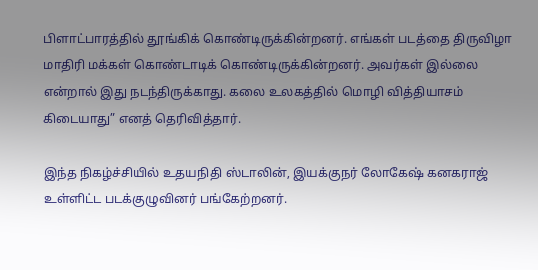பிளாட்பாரத்தில் தூங்கிக் கொண்டிருக்கின்றனர். எங்கள் படத்தை திருவிழா மாதிரி மக்கள் கொண்டாடிக் கொண்டிருக்கின்றனர். அவர்கள் இல்லை என்றால் இது நடந்திருக்காது. கலை உலகத்தில் மொழி வித்தியாசம் கிடையாது” எனத் தெரிவித்தார்.

இந்த நிகழ்ச்சியில் உதயநிதி ஸ்டாலின், இயக்குநர் லோகேஷ் கனகராஜ் உள்ளிட்ட படக்குழுவினர் பங்கேற்றனர்.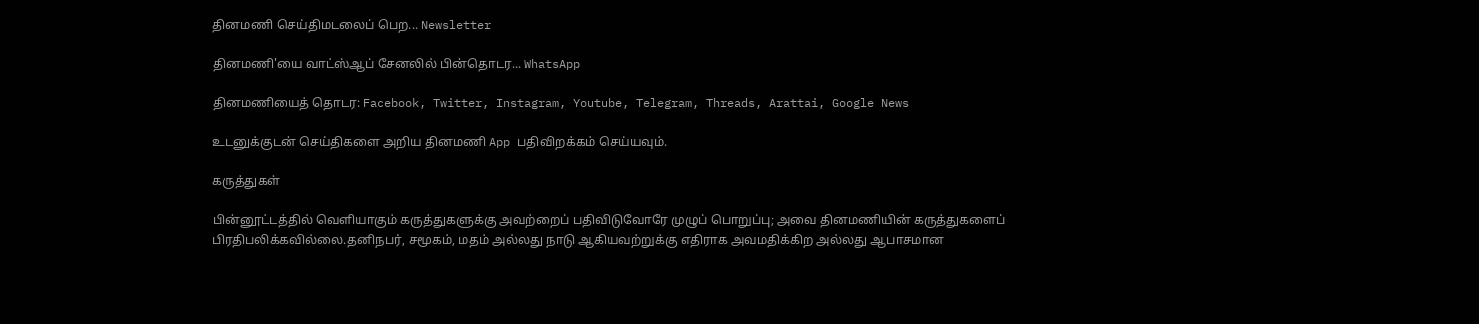தினமணி செய்திமடலைப் பெற... Newsletter

தினமணி'யை வாட்ஸ்ஆப் சேனலில் பின்தொடர... WhatsApp

தினமணியைத் தொடர: Facebook, Twitter, Instagram, Youtube, Telegram, Threads, Arattai, Google News

உடனுக்குடன் செய்திகளை அறிய தினமணி App பதிவிறக்கம் செய்யவும்.

கருத்துகள்

பின்னூட்டத்தில் வெளியாகும் கருத்துகளுக்கு அவற்றைப் பதிவிடுவோரே முழுப் பொறுப்பு; அவை தினமணியின் கருத்துகளைப் பிரதிபலிக்கவில்லை.தனிநபர், சமூகம், மதம் அல்லது நாடு ஆகியவற்றுக்கு எதிராக அவமதிக்கிற அல்லது ஆபாசமான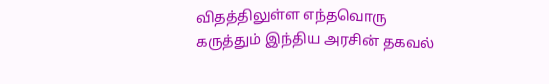விதத்திலுள்ள எந்தவொரு கருத்தும் இந்திய அரசின் தகவல்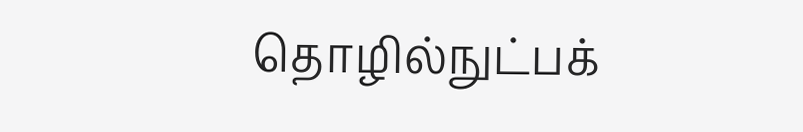தொழில்நுட்பக்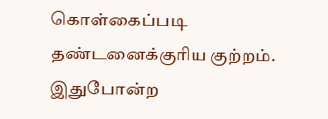கொள்கைப்படி தண்டனைக்குரிய குற்றம். இதுபோன்ற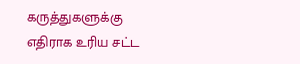கருத்துகளுக்கு எதிராக உரிய சட்ட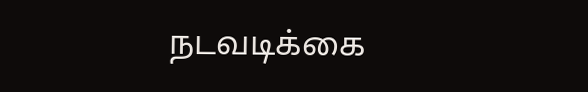நடவடிக்கை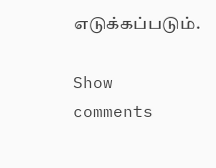எடுக்கப்படும்.

Show comments